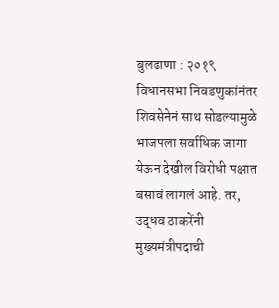बुलढाणा : २०१९ विधानसभा निवडणुकांनंतर शिवसेनेनं साथ सोडल्यामुळे भाजपला सर्वाधिक जागा येऊन देखील विरोधी पक्षात बसावं लागलं आहे. तर, उद्धव ठाकरेंनी मुख्यमंत्रीपदाची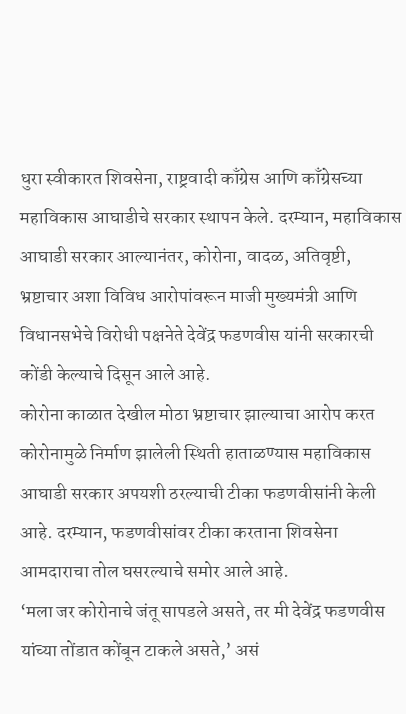धुरा स्वीकारत शिवसेना, राष्ट्रवादी काँग्रेस आणि काँग्रेसच्या महाविकास आघाडीचे सरकार स्थापन केले. दरम्यान, महाविकास आघाडी सरकार आल्यानंतर, कोरोना, वादळ, अतिवृष्टी, भ्रष्टाचार अशा विविध आरोपांवरून माजी मुख्यमंत्री आणि विधानसभेचे विरोधी पक्षनेते देवेंद्र फडणवीस यांनी सरकारची कोंडी केल्याचे दिसून आले आहे.
कोरोना काळात देखील मोठा भ्रष्टाचार झाल्याचा आरोप करत कोरोनामुळे निर्माण झालेली स्थिती हाताळण्यास महाविकास आघाडी सरकार अपयशी ठरल्याची टीका फडणवीसांनी केली आहे. दरम्यान, फडणवीसांवर टीका करताना शिवसेना आमदाराचा तोल घसरल्याचे समोर आले आहे.
‘मला जर कोरोनाचे जंतू सापडले असते, तर मी देवेंद्र फडणवीस यांच्या तोंडात कोंबून टाकले असते,’ असं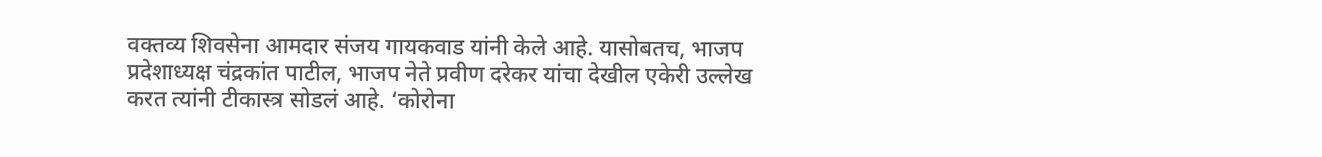वक्तव्य शिवसेना आमदार संजय गायकवाड यांनी केले आहे. यासोबतच, भाजप प्रदेशाध्यक्ष चंद्रकांत पाटील, भाजप नेते प्रवीण दरेकर यांचा देखील एकेरी उल्लेख करत त्यांनी टीकास्त्र सोडलं आहे. ‘कोरोना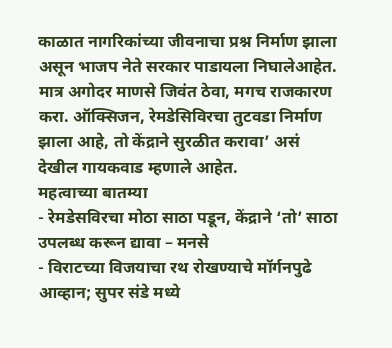काळात नागरिकांच्या जीवनाचा प्रश्न निर्माण झाला असून भाजप नेते सरकार पाडायला निघालेआहेत. मात्र अगोदर माणसे जिवंत ठेवा, मगच राजकारण करा. ऑक्सिजन, रेमडेसिविरचा तुटवडा निर्माण झाला आहे, तो केंद्राने सुरळीत करावा’ असं देखील गायकवाड म्हणाले आहेत.
महत्वाच्या बातम्या
- रेमडेसविरचा मोठा साठा पडून, केंद्राने ‘तो’ साठा उपलब्ध करून द्यावा – मनसे
- विराटच्या विजयाचा रथ रोखण्याचे मॉर्गनपुढे आव्हान; सुपर संडे मध्ये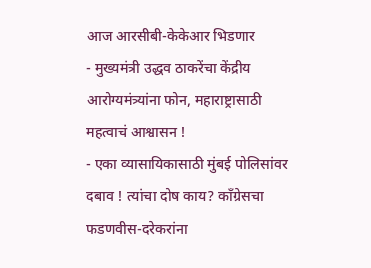आज आरसीबी-केकेआर भिडणार
- मुख्यमंत्री उद्धव ठाकरेंचा केंद्रीय आरोग्यमंत्र्यांना फोन, महाराष्ट्रासाठी महत्वाचं आश्वासन !
- एका व्यासायिकासाठी मुंबई पोलिसांवर दबाव ! त्यांचा दोष काय? काँग्रेसचा फडणवीस-दरेकरांना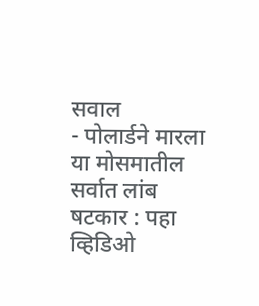सवाल
- पोलार्डने मारला या मोसमातील सर्वात लांब षटकार : पहा व्हिडिओ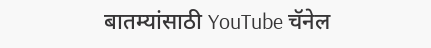बातम्यांसाठी YouTube चॅनेल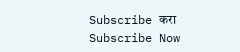Subscribe करा
Subscribe Now